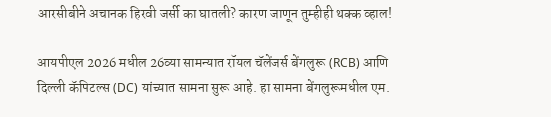आरसीबीने अचानक हिरवी जर्सी का घातली? कारण जाणून तुम्हीही थक्क व्हाल!

आयपीएल 2026 मधील 26व्या सामन्यात रॉयल चॅलेंजर्स बेंगलुरू (RCB) आणि दिल्ली कॅपिटल्स (DC) यांच्यात सामना सुरू आहे. हा सामना बेंगलुरूमधील एम.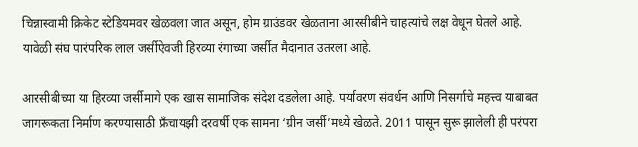चिन्नास्वामी क्रिकेट स्टेडियमवर खेळवला जात असून, होम ग्राउंडवर खेळताना आरसीबीने चाहत्यांचे लक्ष वेधून घेतले आहे. यावेळी संघ पारंपरिक लाल जर्सीऐवजी हिरव्या रंगाच्या जर्सीत मैदानात उतरला आहे.

आरसीबीच्या या हिरव्या जर्सीमागे एक खास सामाजिक संदेश दडलेला आहे. पर्यावरण संवर्धन आणि निसर्गाचे महत्त्व याबाबत जागरूकता निर्माण करण्यासाठी फ्रँचायझी दरवर्षी एक सामना ‘ग्रीन जर्सी’मध्ये खेळते. 2011 पासून सुरू झालेली ही परंपरा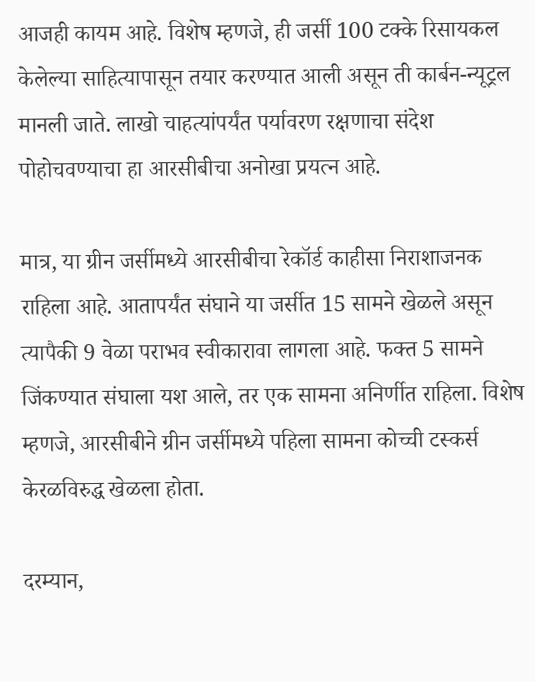आजही कायम आहे. विशेष म्हणजे, ही जर्सी 100 टक्के रिसायकल केलेल्या साहित्यापासून तयार करण्यात आली असून ती कार्बन-न्यूट्रल मानली जाते. लाखो चाहत्यांपर्यंत पर्यावरण रक्षणाचा संदेश पोहोचवण्याचा हा आरसीबीचा अनोखा प्रयत्न आहे.

मात्र, या ग्रीन जर्सीमध्ये आरसीबीचा रेकॉर्ड काहीसा निराशाजनक राहिला आहे. आतापर्यंत संघाने या जर्सीत 15 सामने खेळले असून त्यापैकी 9 वेळा पराभव स्वीकारावा लागला आहे. फक्त 5 सामने जिंकण्यात संघाला यश आले, तर एक सामना अनिर्णीत राहिला. विशेष म्हणजे, आरसीबीने ग्रीन जर्सीमध्ये पहिला सामना कोच्ची टस्कर्स केरळविरुद्ध खेळला होता.

दरम्यान,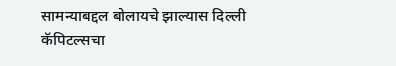सामन्याबद्दल बोलायचे झाल्यास दिल्ली कॅपिटल्सचा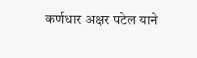कर्णधार अक्षर पटेल याने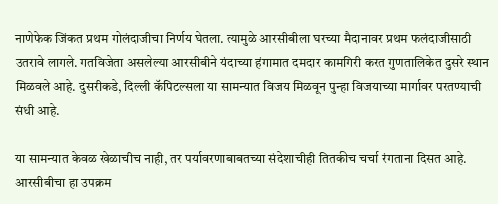नाणेफेक जिंकत प्रथम गोलंदाजीचा निर्णय घेतला. त्यामुळे आरसीबीला घरच्या मैदानावर प्रथम फलंदाजीसाठी उतरावे लागले. गतविजेता असलेल्या आरसीबीने यंदाच्या हंगामात दमदार कामगिरी करत गुणतालिकेत दुसरे स्थान मिळवले आहे. दुसरीकडे, दिल्ली कॅपिटल्सला या सामन्यात विजय मिळवून पुन्हा विजयाच्या मार्गावर परतण्याची संधी आहे.

या सामन्यात केवळ खेळाचीच नाही, तर पर्यावरणाबाबतच्या संदेशाचीही तितकीच चर्चा रंगताना दिसत आहे. आरसीबीचा हा उपक्रम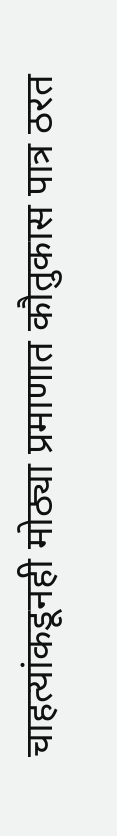चाहत्यांकडूनही मोठ्या प्रमाणात कौतुकास पात्र ठरत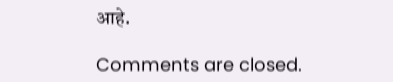आहे.

Comments are closed.